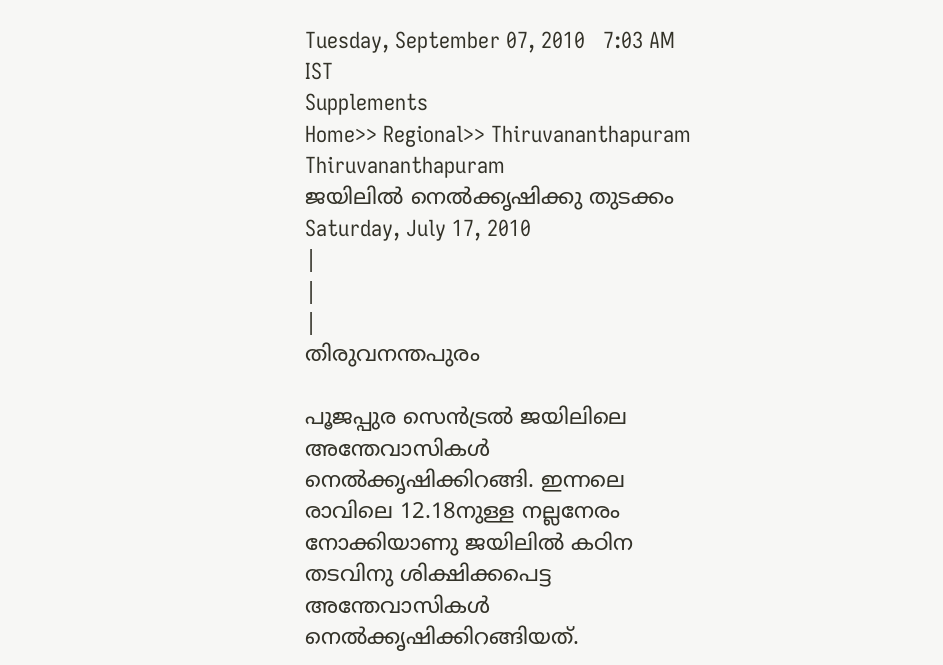Tuesday, September 07, 2010   7:03 AM IST
Supplements
Home>> Regional>> Thiruvananthapuram
Thiruvananthapuram
ജയിലില്‍ നെല്‍ക്കൃഷിക്കു തുടക്കം
Saturday, July 17, 2010
|
|
|
തിരുവനന്തപുരം

പൂജപ്പുര സെന്‍ട്രല്‍ ജയിലിലെ അന്തേവാസികള്‍ നെല്‍ക്കൃഷിക്കിറങ്ങി. ഇന്നലെ രാവിലെ 12.18നുള്ള നല്ലനേരം നോക്കിയാണു ജയിലില്‍ കഠിന തടവിനു ശിക്ഷിക്കപെട്ട അന്തേവാസികള്‍ നെല്‍ക്കൃഷിക്കിറങ്ങിയത്.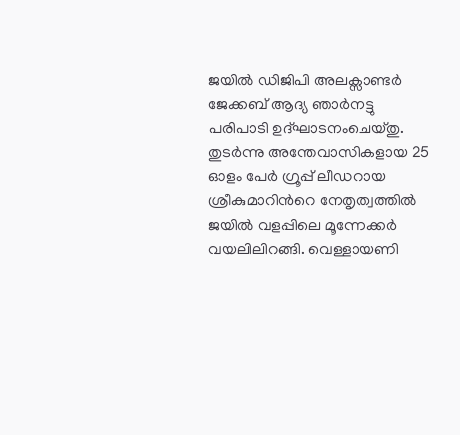ജയില്‍ ഡിജിപി അലക്സാണ്ടര്‍ ജേക്കബ് ആദ്യ ഞാര്‍നട്ടു പരിപാടി ഉദ്ഘാടനംചെയ്തു. തുടര്‍ന്നു അന്തേവാസികളായ 25 ഓളം പേര്‍ ഗ്രൂപ്പ് ലീഡറായ ശ്രീകുമാറിന്‍റെ നേതൃത്വത്തില്‍ ജയില്‍ വളപ്പിലെ മൂന്നേക്കര്‍ വയലിലിറങ്ങി. വെള്ളായണി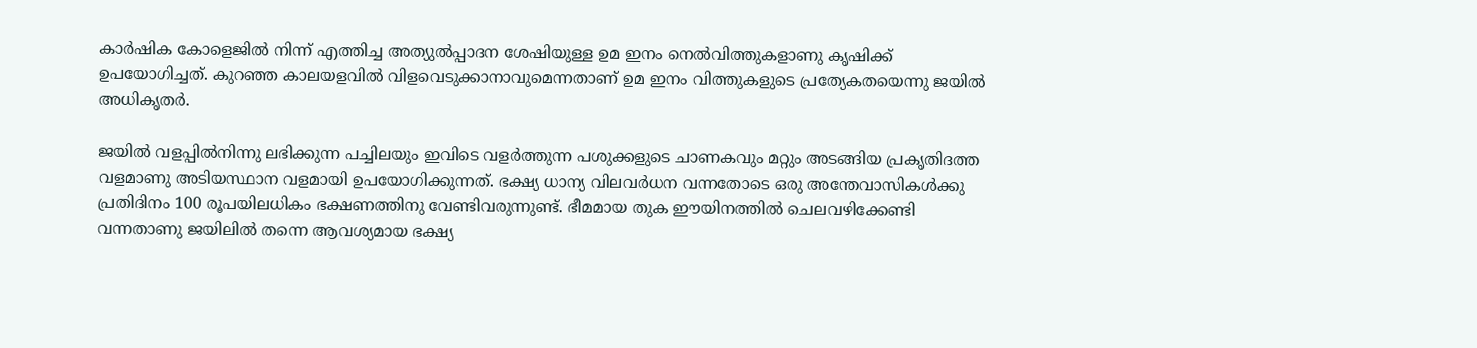കാര്‍ഷിക കോളെജില്‍ നിന്ന് എത്തിച്ച അത്യുല്‍പ്പാദന ശേഷിയുള്ള ഉമ ഇനം നെല്‍വിത്തുകളാണു കൃഷിക്ക് ഉപയോഗിച്ചത്. കുറഞ്ഞ കാലയളവില്‍ വിളവെടുക്കാനാവുമെന്നതാണ് ഉമ ഇനം വിത്തുകളുടെ പ്രത്യേകതയെന്നു ജയില്‍ അധികൃതര്‍.

ജയില്‍ വളപ്പില്‍നിന്നു ലഭിക്കുന്ന പച്ചിലയും ഇവിടെ വളര്‍ത്തുന്ന പശുക്കളുടെ ചാണകവും മറ്റും അടങ്ങിയ പ്രകൃതിദത്ത വളമാണു അടിയസ്ഥാന വളമായി ഉപയോഗിക്കുന്നത്. ഭക്ഷ്യ ധാന്യ വിലവര്‍ധന വന്നതോടെ ഒരു അന്തേവാസികള്‍ക്കു പ്രതിദിനം 100 രൂപയിലധികം ഭക്ഷണത്തിനു വേണ്ടിവരുന്നുണ്ട്. ഭീമമായ തുക ഈയിനത്തില്‍ ചെലവഴിക്കേണ്ടി വന്നതാണു ജയിലില്‍ തന്നെ ആവശ്യമായ ഭക്ഷ്യ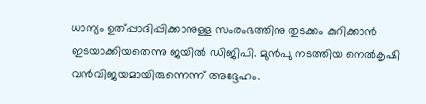ധാന്യം ഉത്പ്പാദിപ്പിക്കാനുള്ള സംരംഭത്തിനു തുടക്കം കുറിക്കാന്‍ ഇടയാക്കിയതെന്നു ജയില്‍ ഡിജിപി. മുന്‍പു നടത്തിയ നെല്‍കൃഷി വന്‍വിജയമായിരുന്നെന്ന് അദ്ദേഹം.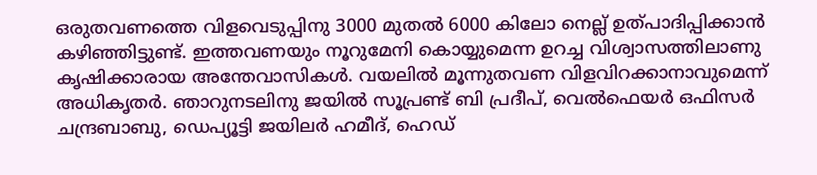ഒരുതവണത്തെ വിളവെടുപ്പിനു 3000 മുതല്‍ 6000 കിലോ നെല്ല് ഉത്പാദിപ്പിക്കാന്‍ കഴിഞ്ഞിട്ടുണ്ട്. ഇത്തവണയും നൂറുമേനി കൊയ്യുമെന്ന ഉറച്ച വിശ്വാസത്തിലാണു കൃഷിക്കാരായ അന്തേവാസികള്‍. വയലില്‍ മൂന്നുതവണ വിളവിറക്കാനാവുമെന്ന് അധികൃതര്‍. ഞാറുനടലിനു ജയില്‍ സൂപ്രണ്ട് ബി പ്രദീപ്, വെല്‍ഫെയര്‍ ഒഫിസര്‍ ചന്ദ്രബാബു, ഡെപ്യൂട്ടി ജയിലര്‍ ഹമീദ്, ഹെഡ്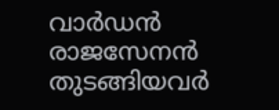വാര്‍ഡന്‍ രാജസേനന്‍ തുടങ്ങിയവര്‍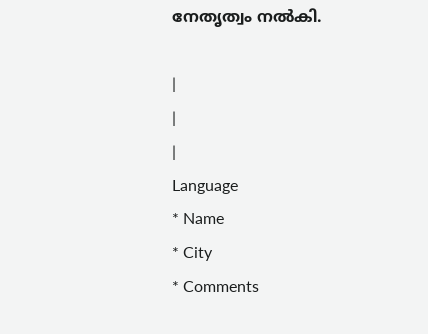നേതൃത്വം നല്‍കി.

|
|
|
Language
* Name
* City
* Comments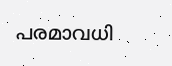പരമാവധി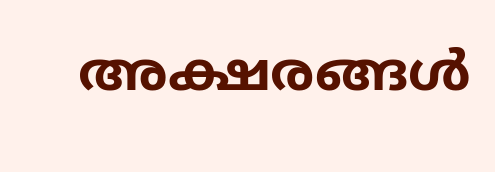അക്ഷരങ്ങള്‍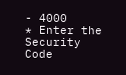- 4000
* Enter the Security Code